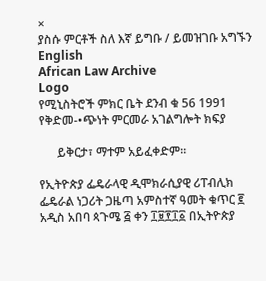×
ያስሱ ምርቶች ስለ እኛ ይግቡ / ይመዝገቡ አግኙን English
African Law Archive
Logo
የሚኒስትሮች ምክር ቤት ደንብ ቁ 56 1991 የቅድመ-•ጭነት ምርመራ አገልግሎት ክፍያ

      ይቅርታ፣ ማተም አይፈቀድም።

የኢትዮጵያ ፌዴራላዊ ዲሞክራሲያዊ ሪፐብሊክ ፌዴራል ነጋሪት ጋዜጣ አምስተኛ ዓመት ቁጥር ፪ አዲስ አበባ ጳጉሜ ፭ ቀን ፲፱፻፲፩ በኢትዮጵያ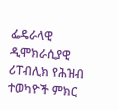ፌዴራላዊ ዲሞክራሲያዊ ሪፐብሊክ የሕዝብ ተወካዮች ምክር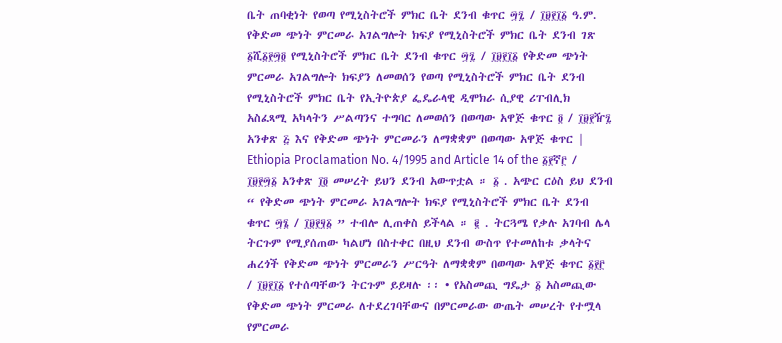ቤት ጠባቂነት የወጣ የሚኒስትሮች ምክር ቤት ደንብ ቁጥር ፵፯ / ፲፱፻፲፩ ዓ.ም. የቅድመ ጭነት ምርመራ አገልግሎት ክፍያ የሚኒስትሮች ምክር ቤት ደንብ ገጽ ፩ሺ፩፻፵፬ የሚኒስትሮች ምክር ቤት ደንብ ቁጥር ፵፯ / ፲፱፻፲፩ የቅድመ ጭነት ምርመራ አገልግሎት ክፍያን ለመወሰን የወጣ የሚኒስትሮች ምክር ቤት ደንብ የሚኒስትሮች ምክር ቤት የኢትዮጵያ ፌዴራላዊ ዲሞክራ ሲያዊ ሪፐብሊክ አስፈጻሚ አካላትን ሥልጣንና ተግባር ለመወሰን በወጣው አዋጅ ቁጥር ፬ / ፲፱፻ዥ፯ አንቀጽ ፭ እና የቅድመ ጭነት ምርመራን ለማቋቋም በወጣው አዋጅ ቁጥር | Ethiopia Proclamation No. 4/1995 and Article 14 of the ፩፻ኛ፫ / ፲፱፻፵፩ አንቀጽ ፲፬ መሠረት ይህን ደንብ አውጥቷል ። ፩ . አጭር ርዕስ ይህ ደንብ “ የቅድመ ጭነት ምርመራ አገልግሎት ክፍያ የሚኒስትሮች ምክር ቤት ደንብ ቁጥር ፵፮ / ፲፱፻፶፩ ” ተብሎ ሊጠቀስ ይችላል ። ፪ . ትርጓሜ የቃሉ አገባብ ሌላ ትርጉም የሚያሰጠው ካልሆነ በስተቀር በዚህ ደንብ ውስጥ የተመለከቱ ቃላትና ሐረጎች የቅድመ ጭነት ምርመራን ሥርዓት ለማቋቋም በወጣው አዋጅ ቁጥር ፩፻፫ / ፲፱፻፲፩ የተሰጣቸውን ትርጉም ይይዛሉ ፡፡ • የአስመጪ ግዴታ ፩ አስመጪው የቅድመ ጭነት ምርመራ ለተደረገባቸውና በምርመራው ውጤት መሠረት የተሟላ የምርመራ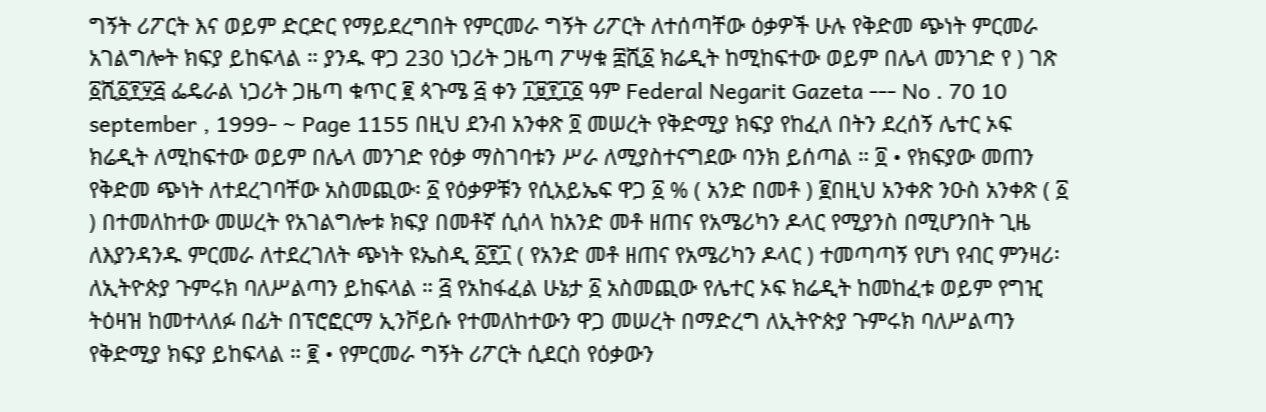ግኝት ሪፖርት እና ወይም ድርድር የማይደረግበት የምርመራ ግኝት ሪፖርት ለተሰጣቸው ዕቃዎች ሁሉ የቅድመ ጭነት ምርመራ አገልግሎት ክፍያ ይከፍላል ። ያንዱ ዋጋ 230 ነጋሪት ጋዜጣ ፖሣቁ ፰ሺ፩ ክሬዲት ከሚከፍተው ወይም በሌላ መንገድ የ ) ገጽ ፩ሺ፩፻፶፭ ፌዴራል ነጋሪት ጋዜጣ ቁጥር ፪ ጳጉሜ ፭ ቀን ፲፱፻፲፩ ዓም Federal Negarit Gazeta --- No . 70 10 september , 1999- ~ Page 1155 በዚህ ደንብ አንቀጽ ፬ መሠረት የቅድሚያ ክፍያ የከፈለ በትን ደረሰኝ ሌተር ኦፍ ክሬዲት ለሚከፍተው ወይም በሌላ መንገድ የዕቃ ማስገባቱን ሥራ ለሚያስተናግደው ባንክ ይሰጣል ። ፬ • የክፍያው መጠን የቅድመ ጭነት ለተደረገባቸው አስመጪው፡ ፩ የዕቃዎቹን የሲአይኤፍ ዋጋ ፩ % ( አንድ በመቶ ) ፪በዚህ አንቀጽ ንዑስ አንቀጽ ( ፩ ) በተመለከተው መሠረት የአገልግሎቱ ክፍያ በመቶኛ ሲሰላ ከአንድ መቶ ዘጠና የአሜሪካን ዶላር የሚያንስ በሚሆንበት ጊዜ ለእያንዳንዱ ምርመራ ለተደረገለት ጭነት ዩኤስዲ ፩፻፲ ( የአንድ መቶ ዘጠና የአሜሪካን ዶላር ) ተመጣጣኝ የሆነ የብር ምንዛሪ፡ ለኢትዮጵያ ጉምሩክ ባለሥልጣን ይከፍላል ። ፭ የአከፋፈል ሁኔታ ፩ አስመጪው የሌተር ኦፍ ክሬዲት ከመከፈቱ ወይም የግዢ ትዕዛዝ ከመተላለፉ በፊት በፕሮፎርማ ኢንቮይሱ የተመለከተውን ዋጋ መሠረት በማድረግ ለኢትዮጵያ ጉምሩክ ባለሥልጣን የቅድሚያ ክፍያ ይከፍላል ። ፪ • የምርመራ ግኝት ሪፖርት ሲደርስ የዕቃውን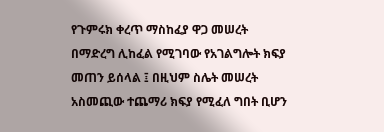የጉምሩክ ቀረጥ ማስከፈያ ዋጋ መሠረት በማድረግ ሊከፈል የሚገባው የአገልግሎት ክፍያ መጠን ይሰላል ፤ በዚህም ስሌት መሠረት አስመጪው ተጨማሪ ክፍያ የሚፈለ ግበት ቢሆን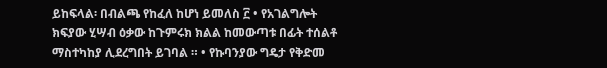ይከፍላል፡ በብልጫ የከፈለ ከሆነ ይመለስ ፫ • የአገልግሎት ክፍያው ሂሣብ ዕቃው ከጉምሩክ ክልል ከመውጣቱ በፊት ተሰልቶ ማስተካከያ ሊደረግበት ይገባል ። • የኩባንያው ግዴታ የቅድመ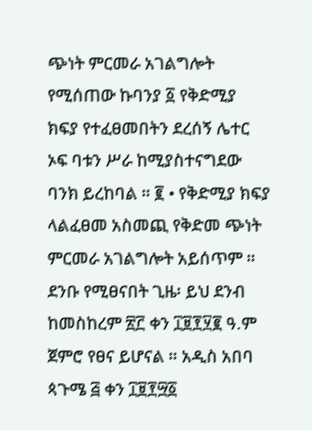ጭነት ምርመራ አገልግሎት የሚሰጠው ኩባንያ ፩ የቅድሚያ ክፍያ የተፈፀመበትን ደረሰኝ ሌተር ኦፍ ባቱን ሥራ ከሚያስተናግደው ባንክ ይረከባል ። ፪ • የቅድሚያ ክፍያ ላልፈፀመ አስመጪ የቅድመ ጭነት ምርመራ አገልግሎት አይሰጥም ። ደንቡ የሚፀናበት ጊዜ፡ ይህ ደንብ ከመስከረም ፳፫ ቀን ፲፱፻፶፪ ዓ.ም ጀምሮ የፀና ይሆናል ። አዲስ አበባ ጳጉሜ ፭ ቀን ፲፱፻፵፩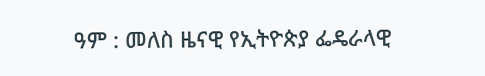ዓም : መለስ ዜናዊ የኢትዮጵያ ፌዴራላዊ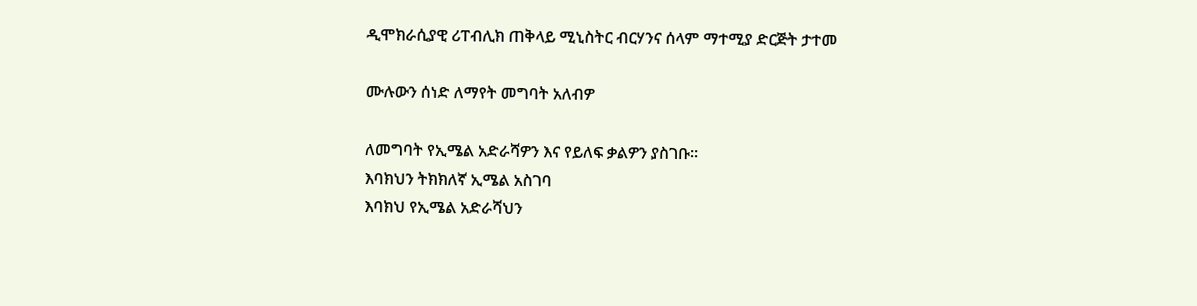ዲሞክራሲያዊ ሪፐብሊክ ጠቅላይ ሚኒስትር ብርሃንና ሰላም ማተሚያ ድርጅት ታተመ

ሙሉውን ሰነድ ለማየት መግባት አለብዎ

ለመግባት የኢሜል አድራሻዎን እና የይለፍ ቃልዎን ያስገቡ።
እባክህን ትክክለኛ ኢሜል አስገባ
እባክህ የኢሜል አድራሻህን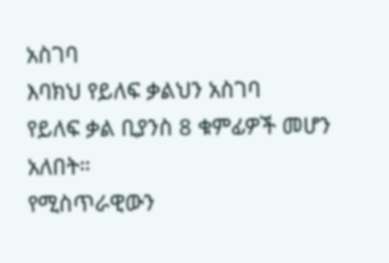አስገባ
እባክህ የይለፍ ቃልህን አስገባ
የይለፍ ቃል ቢያንስ 8 ቁምፊዎች መሆን አለበት።
የሚስጥራዊውን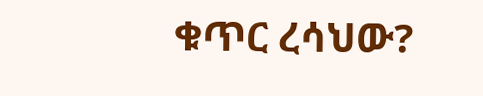ቁጥር ረሳህው?